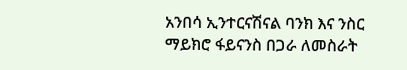አንበሳ ኢንተርናሽናል ባንክ እና ንስር ማይክሮ ፋይናንስ በጋራ ለመስራት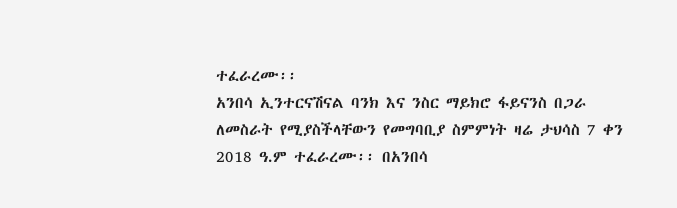ተፈራረሙ፡፡
አንበሳ ኢንተርናሽናል ባንክ እና ንስር ማይክሮ ፋይናንስ በጋራ ለመስራት የሚያስችላቸውን የመግባቢያ ስምምነት ዛሬ ታህሳስ 7 ቀን 2018 ዓ.ም ተፈራረሙ፡፡ በአንበሳ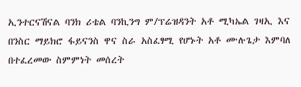ኢንተርናሽናል ባንክ ሪቴል ባንኪንግ ም/ፕሬዝዳንት አቶ ሚካኤል ገዛኢ እና በንስር ማይክሮ ፋይናንስ ዋና ስራ አስፈፃሚ የሆኑት አቶ ሙሉጌታ እምባለ በተፈረመው ስምምነት መሰረት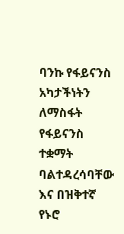ባንኩ የፋይናንስ አካታችነትን ለማስፋት የፋይናንስ ተቋማት ባልተዳረሳባቸው እና በዝቅተኛ የኑሮ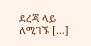ደረጃ ላይ ለሚገኙ […]